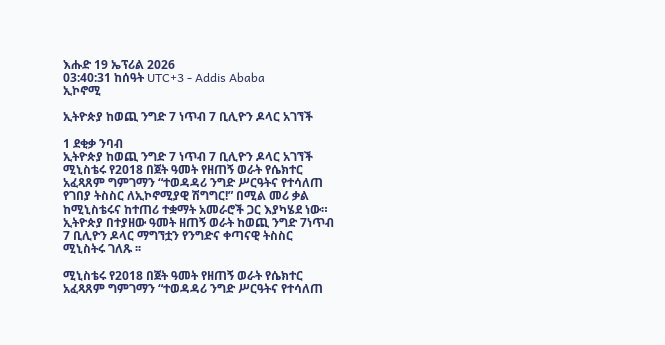እሑድ 19 ኤፕሪል 2026
03:40:31 ከሰዓት UTC+3 - Addis Ababa
ኢኮኖሚ

ኢትዮጵያ ከወጪ ንግድ 7 ነጥብ 7 ቢሊዮን ዶላር አገኘች

1 ደቂቃ ንባብ
ኢትዮጵያ ከወጪ ንግድ 7 ነጥብ 7 ቢሊዮን ዶላር አገኘች
ሚኒስቴሩ የ2018 በጀት ዓመት የዘጠኝ ወራት የሴክተር አፈጻጸም ግምገማን “ተወዳዳሪ ንግድ ሥርዓትና የተሳለጠ የገበያ ትስስር ለኢኮኖሚያዊ ሽግግር!” በሚል መሪ ቃል ከሚኒስቴሩና ከተጠሪ ተቋማት አመራሮች ጋር እያካሄደ ነው።
ኢትዮጵያ በተያዘው ዓመት ዘጠኝ ወራት ከወጪ ንግድ 7ነጥብ 7 ቢሊዮን ዶላር ማግኘቷን የንግድና ቀጣናዊ ትስስር ሚኒስትሩ ገለጹ ፡፡

ሚኒስቴሩ የ2018 በጀት ዓመት የዘጠኝ ወራት የሴክተር አፈጻጸም ግምገማን “ተወዳዳሪ ንግድ ሥርዓትና የተሳለጠ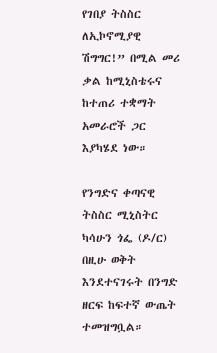የገበያ ትስስር ለኢኮኖሚያዊ ሽግግር!” በሚል መሪ ቃል ከሚኒስቴሩና ከተጠሪ ተቋማት አመራሮች ጋር እያካሄደ ነው።

የንግድና ቀጣናዊ ትስስር ሚኒስትር ካሳሁን ጎፌ (ዶ/ር) በዚሁ ወቅት እንደተናገሩት በንግድ ዘርፍ ከፍተኛ ውጤት ተመዝግቧል።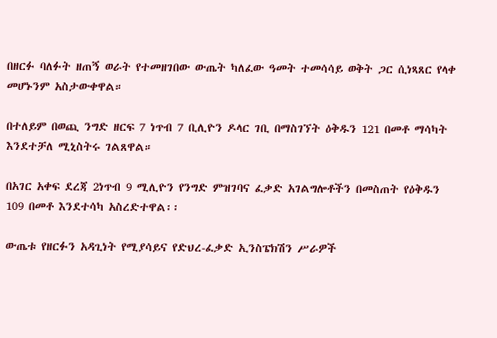በዘርፉ ባለፉት ዘጠኝ ወራት የተመዘገበው ውጤት ካለፈው ዓመት ተመሳሳይ ወቅት ጋር ሲነጻጸር የላቀ መሆኑንም አስታውቀዋል።

በተለይም በወጪ ንግድ ዘርፍ 7 ነጥብ 7 ቢሊዮን ዶላር ገቢ በማስገኘት ዕቅዱን 121 በመቶ ማሳካት እንደተቻለ ሚኒስትሩ ገልጸዋል።

በአገር አቀፍ ደረጃ 2ነጥብ 9 ሚሊዮን የንግድ ምዝገባና ፈቃድ አገልግሎቶችን በመስጠት የዕቅዱን 109 በመቶ እንደተሳካ አስረድተዋል፡፡

ውጤቱ የዘርፉን አዳጊነት የሚያሳይና የድህረ-ፈቃድ ኢንስፔክሽን ሥራዎች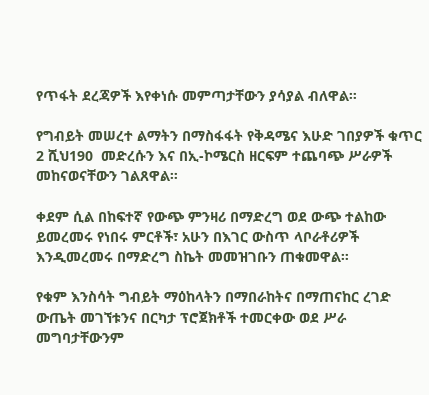የጥፋት ደረጃዎች እየቀነሱ መምጣታቸውን ያሳያል ብለዋል።

የግብይት መሠረተ ልማትን በማስፋፋት የቅዳሜና እሁድ ገበያዎች ቁጥር  2 ሺህ190  መድረሱን እና በኢ-ኮሜርስ ዘርፍም ተጨባጭ ሥራዎች መከናወናቸውን ገልጸዋል።

ቀደም ሲል በከፍተኛ የውጭ ምንዛሪ በማድረግ ወደ ውጭ ተልከው ይመረመሩ የነበሩ ምርቶች፣ አሁን በእገር ውስጥ ላቦራቶሪዎች እንዲመረመሩ በማድረግ ስኬት መመዝገቡን ጠቁመዋል።

የቁም እንስሳት ግብይት ማዕከላትን በማበራከትና በማጠናከር ረገድ ውጤት መገኘቱንና በርካታ ፕሮጀክቶች ተመርቀው ወደ ሥራ መግባታቸውንም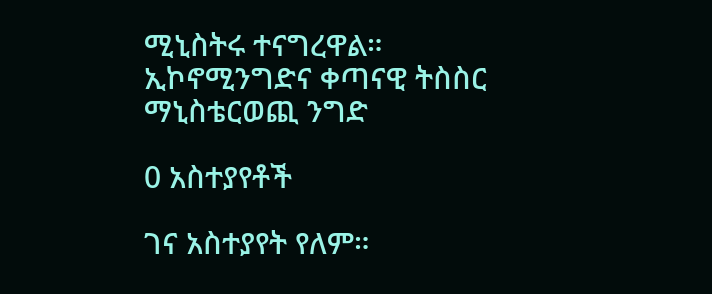ሚኒስትሩ ተናግረዋል።
ኢኮኖሚንግድና ቀጣናዊ ትስስር ማኒስቴርወጪ ንግድ

0 አስተያየቶች

ገና አስተያየት የለም።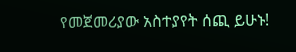የመጀመሪያው አስተያየት ሰጪ ይሁኑ!